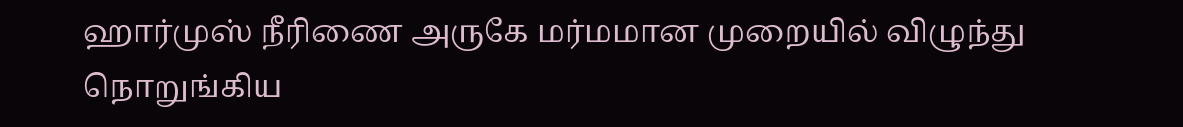ஹார்முஸ் நீரிணை அருகே மர்மமான முறையில் விழுந்து நொறுங்கிய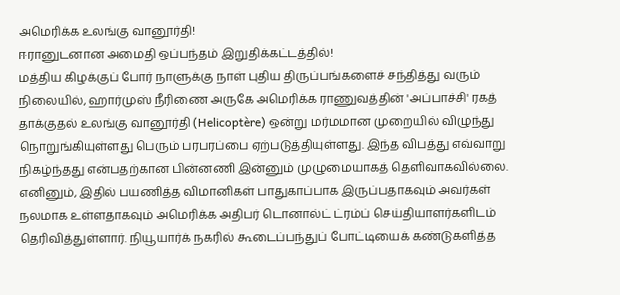அமெரிக்க உலங்கு வானூர்தி!
ஈரானுடனான அமைதி ஒப்பந்தம் இறுதிக்கட்டத்தில்!
மத்திய கிழக்குப் போர் நாளுக்கு நாள் புதிய திருப்பங்களைச் சந்தித்து வரும் நிலையில், ஹார்முஸ் நீரிணை அருகே அமெரிக்க ராணுவத்தின் 'அப்பாச்சி' ரகத் தாக்குதல் உலங்கு வானூர்தி (Helicoptère) ஒன்று மர்மமான முறையில் விழுந்து நொறுங்கியுள்ளது பெரும் பரபரப்பை ஏற்படுத்தியுள்ளது. இந்த விபத்து எவ்வாறு நிகழ்ந்தது என்பதற்கான பின்னணி இன்னும் முழுமையாகத் தெளிவாகவில்லை. எனினும், இதில் பயணித்த விமானிகள் பாதுகாப்பாக இருப்பதாகவும் அவர்கள் நலமாக உள்ளதாகவும் அமெரிக்க அதிபர் டொனால்ட் ட்ரம்ப் செய்தியாளர்களிடம் தெரிவித்துள்ளார். நியூயார்க் நகரில் கூடைப்பந்துப் போட்டியைக் கண்டுகளித்த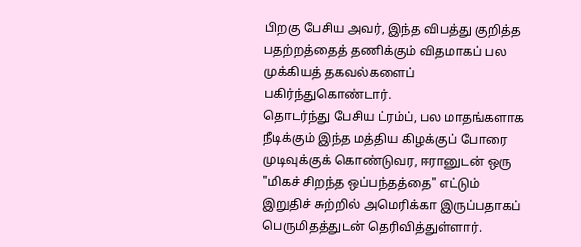பிறகு பேசிய அவர், இந்த விபத்து குறித்த பதற்றத்தைத் தணிக்கும் விதமாகப் பல முக்கியத் தகவல்களைப் பகிர்ந்துகொண்டார்.
தொடர்ந்து பேசிய ட்ரம்ப், பல மாதங்களாக நீடிக்கும் இந்த மத்திய கிழக்குப் போரை முடிவுக்குக் கொண்டுவர, ஈரானுடன் ஒரு "மிகச் சிறந்த ஒப்பந்தத்தை" எட்டும் இறுதிச் சுற்றில் அமெரிக்கா இருப்பதாகப் பெருமிதத்துடன் தெரிவித்துள்ளார்.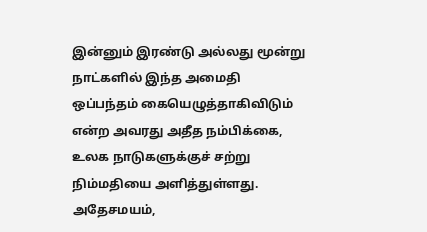இன்னும் இரண்டு அல்லது மூன்று நாட்களில் இந்த அமைதி ஒப்பந்தம் கையெழுத்தாகிவிடும் என்ற அவரது அதீத நம்பிக்கை, உலக நாடுகளுக்குச் சற்று நிம்மதியை அளித்துள்ளது.
அதேசமயம்,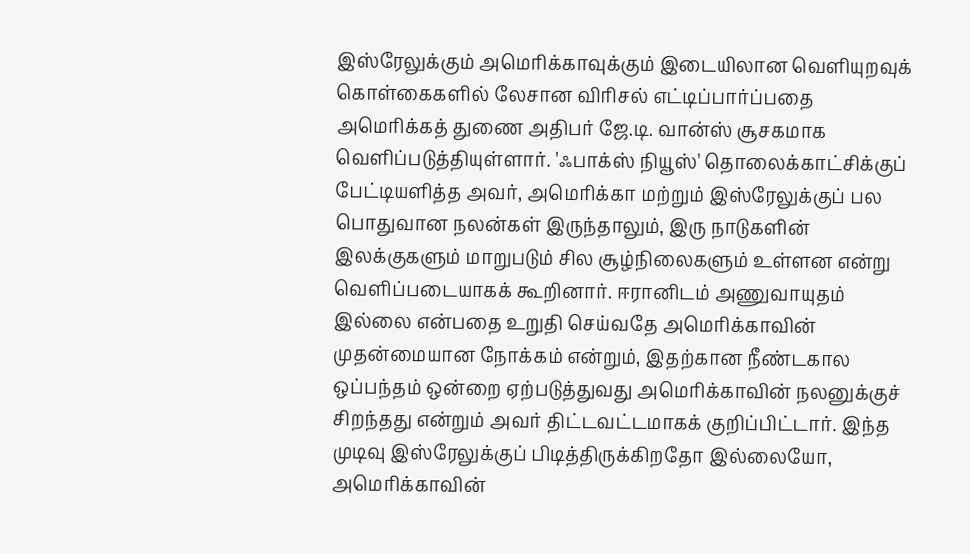இஸ்ரேலுக்கும் அமெரிக்காவுக்கும் இடையிலான வெளியுறவுக் கொள்கைகளில் லேசான விரிசல் எட்டிப்பார்ப்பதை அமெரிக்கத் துணை அதிபர் ஜே.டி. வான்ஸ் சூசகமாக வெளிப்படுத்தியுள்ளார். 'ஃபாக்ஸ் நியூஸ்' தொலைக்காட்சிக்குப் பேட்டியளித்த அவர், அமெரிக்கா மற்றும் இஸ்ரேலுக்குப் பல பொதுவான நலன்கள் இருந்தாலும், இரு நாடுகளின் இலக்குகளும் மாறுபடும் சில சூழ்நிலைகளும் உள்ளன என்று வெளிப்படையாகக் கூறினார். ஈரானிடம் அணுவாயுதம் இல்லை என்பதை உறுதி செய்வதே அமெரிக்காவின் முதன்மையான நோக்கம் என்றும், இதற்கான நீண்டகால ஒப்பந்தம் ஒன்றை ஏற்படுத்துவது அமெரிக்காவின் நலனுக்குச் சிறந்தது என்றும் அவர் திட்டவட்டமாகக் குறிப்பிட்டார். இந்த முடிவு இஸ்ரேலுக்குப் பிடித்திருக்கிறதோ இல்லையோ, அமெரிக்காவின்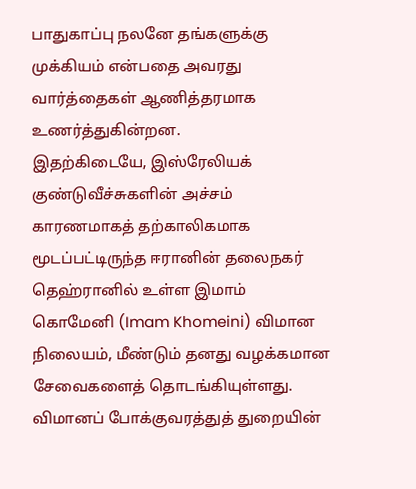பாதுகாப்பு நலனே தங்களுக்கு முக்கியம் என்பதை அவரது வார்த்தைகள் ஆணித்தரமாக உணர்த்துகின்றன.
இதற்கிடையே, இஸ்ரேலியக் குண்டுவீச்சுகளின் அச்சம் காரணமாகத் தற்காலிகமாக மூடப்பட்டிருந்த ஈரானின் தலைநகர் தெஹ்ரானில் உள்ள இமாம் கொமேனி (Imam Khomeini) விமான நிலையம், மீண்டும் தனது வழக்கமான சேவைகளைத் தொடங்கியுள்ளது. விமானப் போக்குவரத்துத் துறையின்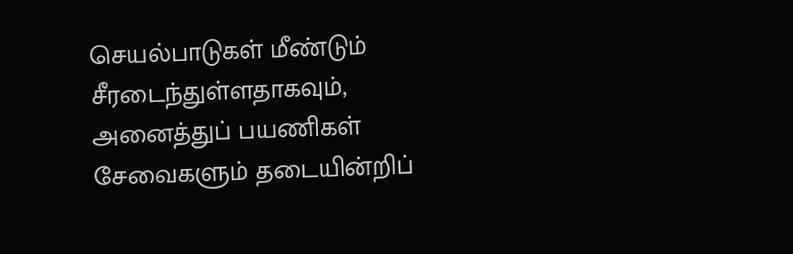செயல்பாடுகள் மீண்டும் சீரடைந்துள்ளதாகவும், அனைத்துப் பயணிகள் சேவைகளும் தடையின்றிப்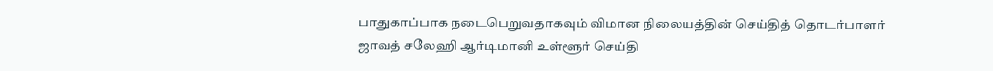பாதுகாப்பாக நடைபெறுவதாகவும் விமான நிலையத்தின் செய்தித் தொடர்பாளர் ஜாவத் சலேஹி ஆர்டிமானி உள்ளூர் செய்தி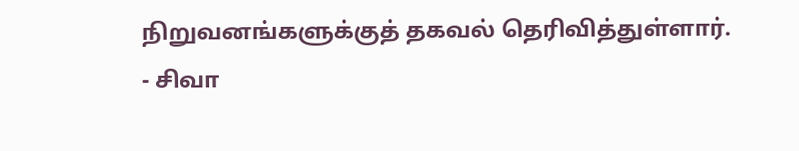நிறுவனங்களுக்குத் தகவல் தெரிவித்துள்ளார்.
- சிவா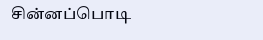சின்னப்பொடி